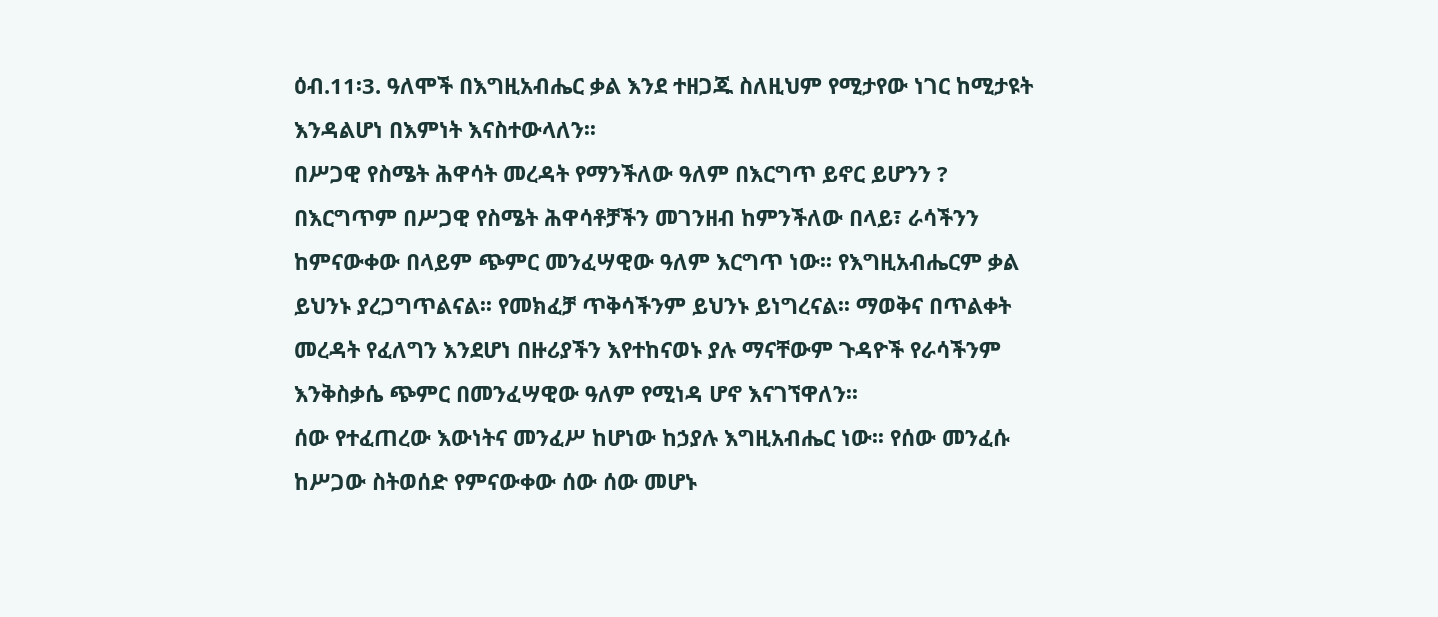ዕብ.11፡3. ዓለሞች በእግዚአብሔር ቃል እንደ ተዘጋጁ ስለዚህም የሚታየው ነገር ከሚታዩት እንዳልሆነ በእምነት እናስተውላለን፡፡
በሥጋዊ የስሜት ሕዋሳት መረዳት የማንችለው ዓለም በእርግጥ ይኖር ይሆንን ?
በእርግጥም በሥጋዊ የስሜት ሕዋሳቶቻችን መገንዘብ ከምንችለው በላይ፣ ራሳችንን ከምናውቀው በላይም ጭምር መንፈሣዊው ዓለም እርግጥ ነው፡፡ የእግዚአብሔርም ቃል ይህንኑ ያረጋግጥልናል፡፡ የመክፈቻ ጥቅሳችንም ይህንኑ ይነግረናል፡፡ ማወቅና በጥልቀት መረዳት የፈለግን እንደሆነ በዙሪያችን እየተከናወኑ ያሉ ማናቸውም ጉዳዮች የራሳችንም እንቅስቃሴ ጭምር በመንፈሣዊው ዓለም የሚነዳ ሆኖ እናገኘዋለን፡፡
ሰው የተፈጠረው እውነትና መንፈሥ ከሆነው ከኃያሉ እግዚአብሔር ነው፡፡ የሰው መንፈሱ ከሥጋው ስትወሰድ የምናውቀው ሰው ሰው መሆኑ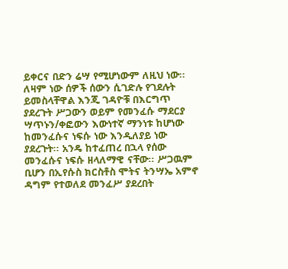ይቀርና በድን ሬሣ የሚሆነውም ለዚህ ነው፡፡ ለዛም ነው ሰዎች ሰውን ሲገድሉ የገደሉት ይመስላቸዋል እንጂ ገዳዮቹ በእርግጥ ያደረጉት ሥጋውን ወይም የመንፈሱ ማደርያ ሣጥኑን/ቀፎውን እውነተኛ ማንነቱ ከሆነው ከመንፈሱና ነፍሱ ነው እንዲለያይ ነው ያደረጉት፡፡ አንዴ ከተፈጠረ በኋላ የሰው መንፈሱና ነፍሱ ዘላለማዊ ናቸው፡፡ ሥጋዉም ቢሆን በኢየሱስ ክርስቶስ ሞትና ትንሣኤ አምኖ ዳግም የተወለደ መንፈሥ ያደረበት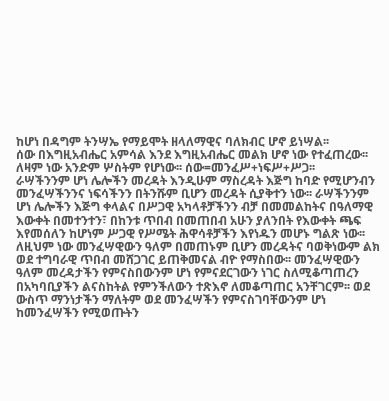ከሆነ በዳግም ትንሣኤ የማይሞት ዘላለማዊና ባለክብር ሆኖ ይነሣል፡፡
ሰው በእግዚአብሔር አምሳል እንደ እግዚአብሔር መልክ ሆኖ ነው የተፈጠረው፡፡ ለዛም ነው አንድም ሦስትም የሆነው፡፡ ሰው=መንፈሥ+ነፍሥ+ሥጋ፡፡
ራሣችንንም ሆነ ሌሎችን መረዳት እንዲሁም ማስረዳት እጅግ ከባድ የሚሆንብን መንፈሣችንንና ነፍሳችንን በትንሹም ቢሆን መረዳት ሲያቅተን ነው፡፡ ራሣችንንም ሆነ ሌሎችን እጅግ ቀላልና በሥጋዊ አካላቶቻችንን ብቻ በመመልከትና በዓለማዊ እውቀት በመተንተን፣ በከንቱ ጥበብ በመጠበብ አሁን ያለንበት የእውቀት ጫፍ እየመሰለን ከሆነም ሥጋዊ የሥሜት ሕዋሳቶቻችን እየነዱን መሆኑ ግልጽ ነው፡፡
ለዚህም ነው መንፈሣዊውን ዓለም በመጠኑም ቢሆን መረዳትና ባወቅነውም ልክ ወደ ተግባራዊ ጥበብ መሸጋገር ይጠቅመናል ብዮ የማስበው፡፡ መንፈሣዊውን ዓለም መረዳታችን የምናስበውንም ሆነ የምናደርገውን ነገር ስለሚቆጣጠረን በአካባቢያችን ልናስከትል የምንችለውን ተጽእኖ ለመቆጣጠር አንቸገርም፡፡ ወደ ውስጥ ማንነታችን ማለትም ወደ መንፈሣችን የምናስገባቸውንም ሆነ ከመንፈሣችን የሚወጡትን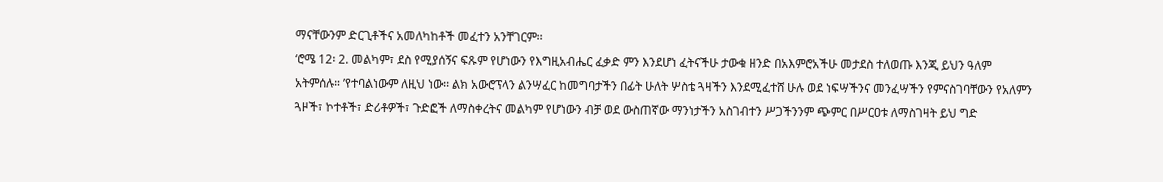ማናቸውንም ድርጊቶችና አመለካከቶች መፈተን አንቸገርም፡፡
‘ሮሜ 12፡ 2. መልካም፣ ደስ የሚያሰኝና ፍጹም የሆነውን የእግዚአብሔር ፈቃድ ምን እንደሆነ ፈትናችሁ ታውቁ ዘንድ በአእምሮአችሁ መታደስ ተለወጡ እንጂ ይህን ዓለም አትምሰሉ። ’የተባልነውም ለዚህ ነው፡፡ ልክ አውሮፕላን ልንሣፈር ከመግባታችን በፊት ሁለት ሦስቴ ጓዛችን እንደሚፈተሸ ሁሉ ወደ ነፍሣችንና መንፈሣችን የምናስገባቸውን የአለምን ጓዞች፣ ኮተቶች፣ ድሪቶዎች፣ ጉድፎች ለማስቀረትና መልካም የሆነውን ብቻ ወደ ውስጠኛው ማንነታችን አስገብተን ሥጋችንንም ጭምር በሥርዐቱ ለማስገዛት ይህ ግድ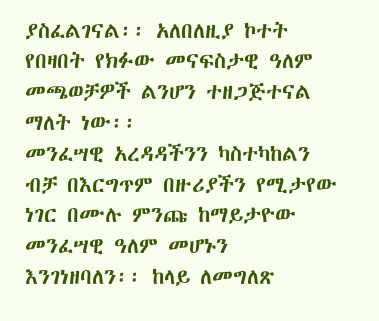ያስፈልገናል፡፡ አለበለዚያ ኮተት የበዛበት የክፉው መናፍስታዊ ዓለም መጫወቻዎች ልንሆን ተዘጋጅተናል ማለት ነው፡፡
መንፈሣዊ አረዳዳችንን ካስተካከልን ብቻ በእርግጥም በዙሪያችን የሚታየው ነገር በሙሉ ምንጩ ከማይታዮው መንፈሣዊ ዓለም መሆኑን እንገነዘባለን፡፡ ከላይ ለመግለጽ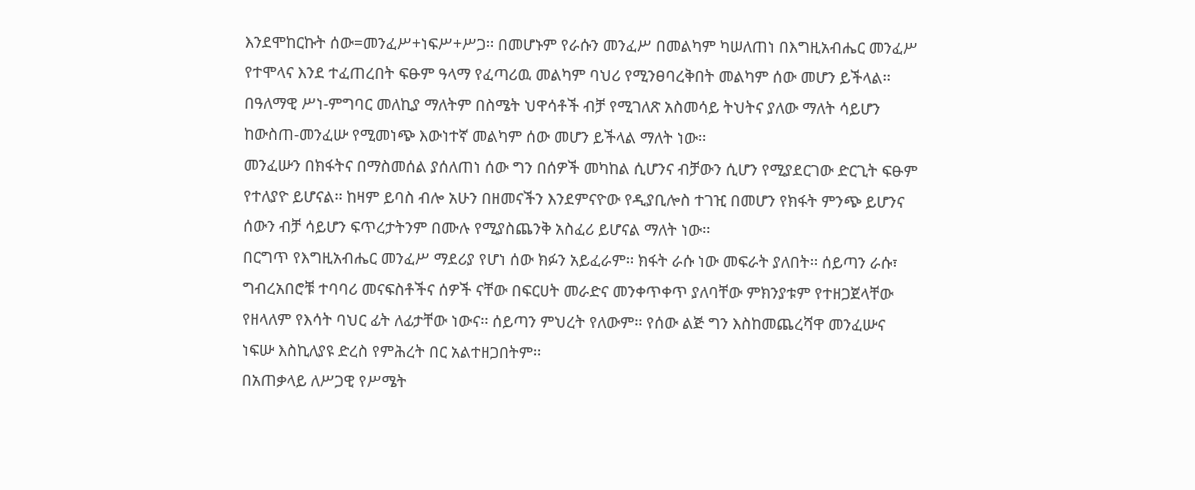እንደሞከርኩት ሰው=መንፈሥ+ነፍሥ+ሥጋ፡፡ በመሆኑም የራሱን መንፈሥ በመልካም ካሠለጠነ በእግዚአብሔር መንፈሥ የተሞላና እንደ ተፈጠረበት ፍፁም ዓላማ የፈጣሪዉ መልካም ባህሪ የሚንፀባረቅበት መልካም ሰው መሆን ይችላል፡፡ በዓለማዊ ሥነ-ምግባር መለኪያ ማለትም በስሜት ህዋሳቶች ብቻ የሚገለጽ አስመሳይ ትህትና ያለው ማለት ሳይሆን ከውስጠ-መንፈሡ የሚመነጭ እውነተኛ መልካም ሰው መሆን ይችላል ማለት ነው፡፡
መንፈሡን በክፋትና በማስመሰል ያሰለጠነ ሰው ግን በሰዎች መካከል ሲሆንና ብቻውን ሲሆን የሚያደርገው ድርጊት ፍፁም የተለያዮ ይሆናል፡፡ ከዛም ይባስ ብሎ አሁን በዘመናችን እንደምናዮው የዲያቢሎስ ተገዢ በመሆን የክፋት ምንጭ ይሆንና ሰውን ብቻ ሳይሆን ፍጥረታትንም በሙሉ የሚያስጨንቅ አስፈሪ ይሆናል ማለት ነው፡፡
በርግጥ የእግዚአብሔር መንፈሥ ማደሪያ የሆነ ሰው ክፉን አይፈራም፡፡ ክፋት ራሱ ነው መፍራት ያለበት፡፡ ሰይጣን ራሱ፣ ግብረአበሮቹ ተባባሪ መናፍስቶችና ሰዎች ናቸው በፍርሀት መራድና መንቀጥቀጥ ያለባቸው ምክንያቱም የተዘጋጀላቸው የዘላለም የእሳት ባህር ፊት ለፊታቸው ነውና፡፡ ሰይጣን ምህረት የለውም፡፡ የሰው ልጅ ግን እስከመጨረሻዋ መንፈሡና ነፍሡ እስኪለያዩ ድረስ የምሕረት በር አልተዘጋበትም፡፡
በአጠቃላይ ለሥጋዊ የሥሜት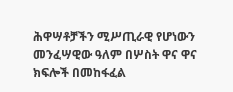ሕዋሣቶቻችን ሚሥጢራዊ የሆነውን መንፈሣዊው ዓለም በሦስት ዋና ዋና ክፍሎች በመከፋፈል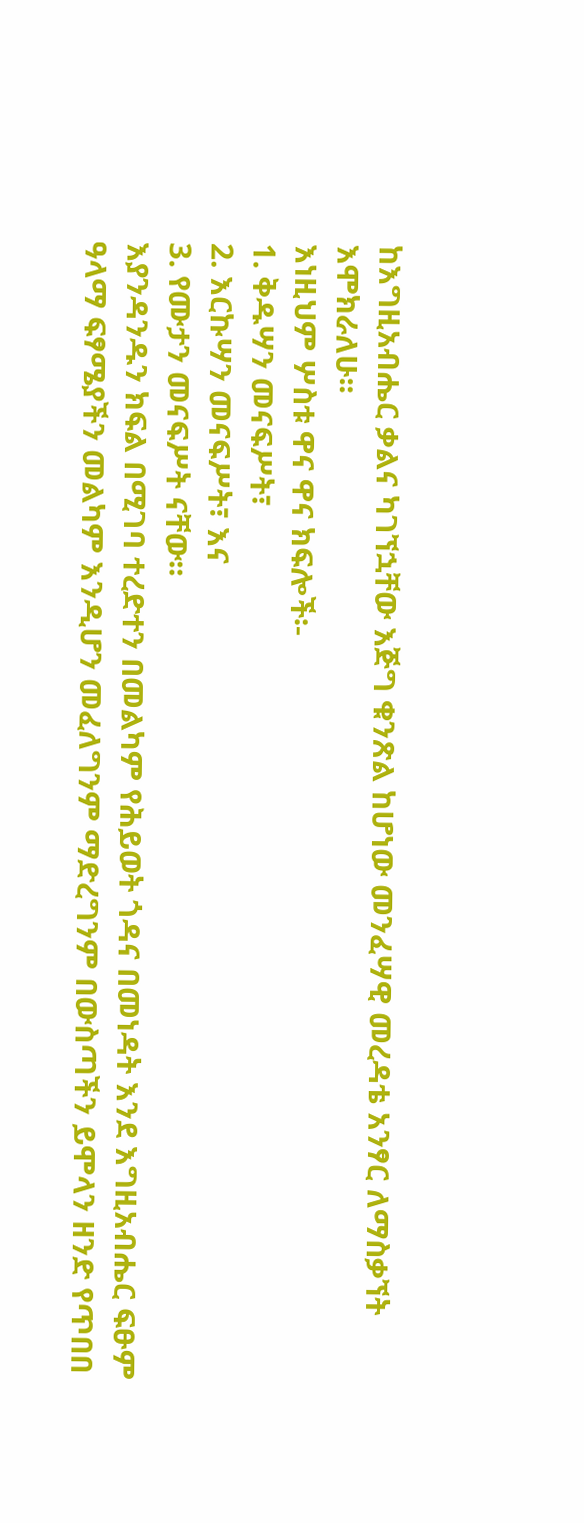ከእግዚአብሔር ቃልና ካገኘኋቸው እጅግ ቁንጽል ከሆነው መንፈሣዊ መረዳቴ አንፃር ለማስቃኘት እሞክራለሁ፡፡
እነዚህም ሦስቱ ዋና ዋና ክፍሎች፡-
1. ቅዱሣን መናፍሥት፣
2. እርኩሣን መናፍሥት፣ እና
3. የሙታን መናፍሥት ናቸው፡፡
እያንዳንዱን ክፍል በሚገባ ተረድተን በመልካም የሕይወት ጎዳና በመነዳት እንደ እግዚአብሔር ፍፁም ዓላማ ፍፃሜያችን መልካም እንዲሆን መፈለግንም ማድረግንም በውስጣችን ይሞላን ዘንድ የጥበበ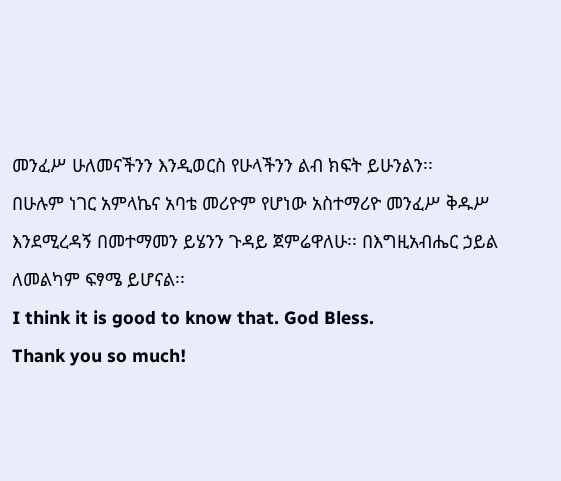መንፈሥ ሁለመናችንን እንዲወርስ የሁላችንን ልብ ክፍት ይሁንልን፡፡
በሁሉም ነገር አምላኬና አባቴ መሪዮም የሆነው አስተማሪዮ መንፈሥ ቅዱሥ እንደሚረዳኝ በመተማመን ይሄንን ጉዳይ ጀምሬዋለሁ፡፡ በእግዚአብሔር ኃይል ለመልካም ፍፃሜ ይሆናል፡፡
I think it is good to know that. God Bless.
Thank you so much!